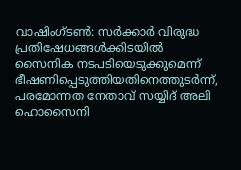വാഷിംഗ്ടൺ: സർക്കാർ വിരുദ്ധ പ്രതിഷേധങ്ങൾക്കിടയിൽ സൈനിക നടപടിയെടുക്കുമെന്ന് ഭീഷണിപ്പെടുത്തിയതിനെത്തുടർന്ന്, പരമോന്നത നേതാവ് സയ്യിദ് അലി ഹൊസൈനി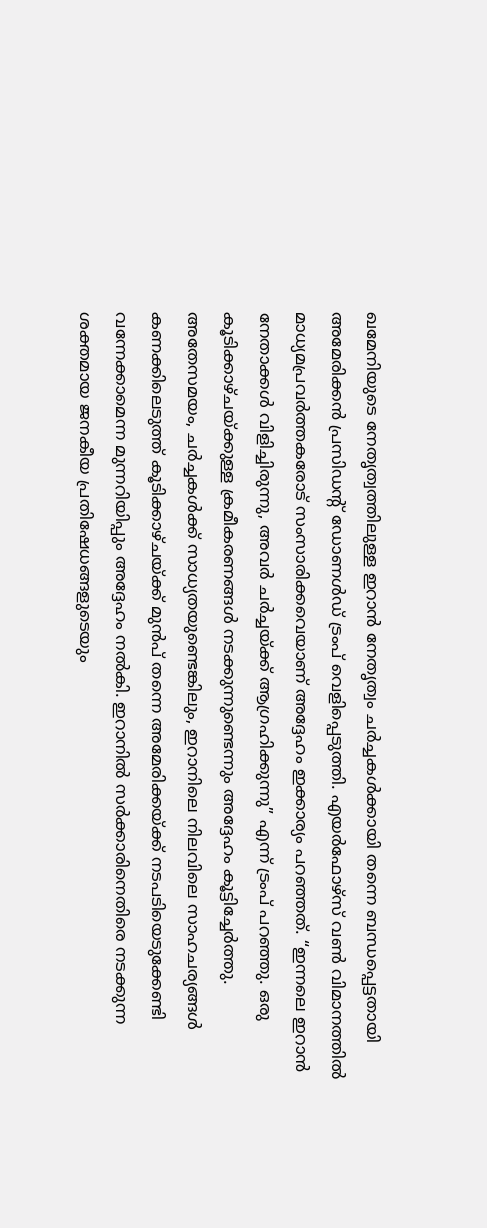ഖമേനിയുടെ നേതൃത്വത്തിലുള്ള ഇറാൻ നേതൃത്വം ചർച്ചകൾക്കായി തന്നെ ബന്ധപ്പെട്ടതായി അമേരിക്കൻ പ്രസിഡന്റ് ഡോണൾഡ് ട്രംപ് വെളിപ്പെടുത്തി. എയർഫോഴ്സ് വൺ വിമാനത്തിൽ മാധ്യമപ്രവർത്തകരോട് സംസാരിക്കവെയാണ് അദ്ദേഹം ഇക്കാര്യം പറഞ്ഞത്. “ഇന്നലെ ഇറാൻ നേതാക്കൾ വിളിച്ചിരുന്നു, അവർ ചർച്ചയ്ക്ക് ആഗ്രഹിക്കുന്നു” എന്ന് ട്രംപ് പറഞ്ഞു. ഒരു കൂടിക്കാഴ്ചയ്ക്കുള്ള ക്രമീകരണങ്ങൾ നടക്കുന്നുണ്ടെന്നും അദ്ദേഹം കൂട്ടിച്ചേർത്തു.
അതേസമയം, ചർച്ചകൾക്ക് സാധ്യതയുണ്ടെങ്കിലും, ഇറാനിലെ നിലവിലെ സാഹചര്യങ്ങൾ കണക്കിലെടുത്ത് കൂടിക്കാഴ്ചയ്ക്ക് മുൻപ് തന്നെ അമേരിക്കയ്ക്ക് നടപടിയെടുക്കേണ്ടി വന്നേക്കാമെന്ന മുന്നറിയിപ്പും അദ്ദേഹം നൽകി. ഇറാനിൽ സർക്കാരിനെതിരെ നടക്കുന്ന ശക്തമായ ജനകീയ പ്രതിഷേധങ്ങളുടെയും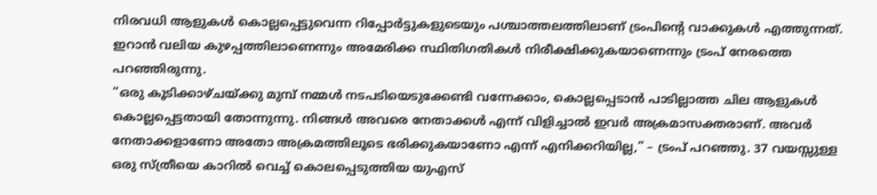നിരവധി ആളുകൾ കൊല്ലപ്പെട്ടുവെന്ന റിപ്പോർട്ടുകളുടെയും പശ്ചാത്തലത്തിലാണ് ട്രംപിൻ്റെ വാക്കുകൾ എത്തുന്നത്. ഇറാൻ വലിയ കുഴപ്പത്തിലാണെന്നും അമേരിക്ക സ്ഥിതിഗതികൾ നിരീക്ഷിക്കുകയാണെന്നും ട്രംപ് നേരത്തെ പറഞ്ഞിരുന്നു.
“ഒരു കൂടിക്കാഴ്ചയ്ക്കു മുമ്പ് നമ്മൾ നടപടിയെടുക്കേണ്ടി വന്നേക്കാം, കൊല്ലപ്പെടാൻ പാടില്ലാത്ത ചില ആളുകൾ കൊല്ലപ്പെട്ടതായി തോന്നുന്നു. നിങ്ങൾ അവരെ നേതാക്കൾ എന്ന് വിളിച്ചാൽ ഇവർ അക്രമാസക്തരാണ്. അവർ നേതാക്കളാണോ അതോ അക്രമത്തിലൂടെ ഭരിക്കുകയാണോ എന്ന് എനിക്കറിയില്ല,” – ട്രംപ് പറഞ്ഞു. 37 വയസ്സുള്ള ഒരു സ്ത്രീയെ കാറിൽ വെച്ച് കൊലപ്പെടുത്തിയ യുഎസ്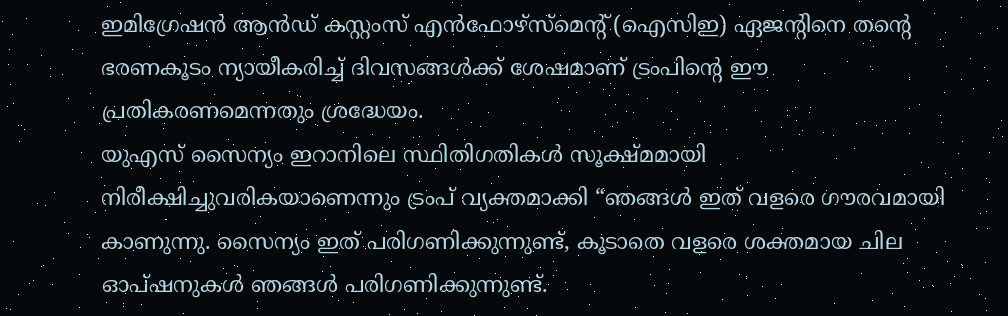ഇമിഗ്രേഷൻ ആൻഡ് കസ്റ്റംസ് എൻഫോഴ്സ്മെന്റ് (ഐസിഇ) ഏജന്റിനെ തൻ്റെ ഭരണകൂടം ന്യായീകരിച്ച് ദിവസങ്ങൾക്ക് ശേഷമാണ് ട്രംപിൻ്റെ ഈ പ്രതികരണമെന്നതും ശ്രദ്ധേയം.
യുഎസ് സൈന്യം ഇറാനിലെ സ്ഥിതിഗതികൾ സൂക്ഷ്മമായി നിരീക്ഷിച്ചുവരികയാണെന്നും ട്രംപ് വ്യക്തമാക്കി “ഞങ്ങൾ ഇത് വളരെ ഗൗരവമായി കാണുന്നു. സൈന്യം ഇത് പരിഗണിക്കുന്നുണ്ട്, കൂടാതെ വളരെ ശക്തമായ ചില ഓപ്ഷനുകൾ ഞങ്ങൾ പരിഗണിക്കുന്നുണ്ട്.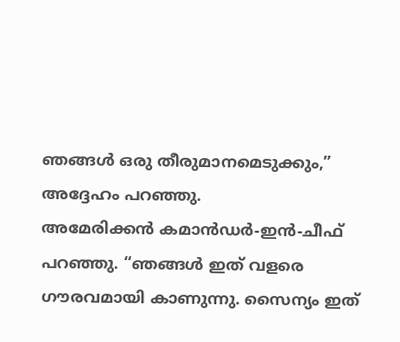ഞങ്ങൾ ഒരു തീരുമാനമെടുക്കും,” അദ്ദേഹം പറഞ്ഞു.
അമേരിക്കൻ കമാൻഡർ-ഇൻ-ചീഫ് പറഞ്ഞു. “ഞങ്ങൾ ഇത് വളരെ ഗൗരവമായി കാണുന്നു. സൈന്യം ഇത്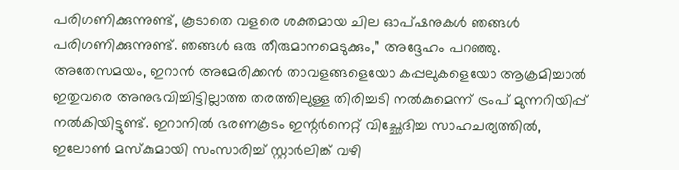പരിഗണിക്കുന്നുണ്ട്, കൂടാതെ വളരെ ശക്തമായ ചില ഓപ്ഷനുകൾ ഞങ്ങൾ പരിഗണിക്കുന്നുണ്ട്. ഞങ്ങൾ ഒരു തീരുമാനമെടുക്കും,” അദ്ദേഹം പറഞ്ഞു.
അതേസമയം, ഇറാൻ അമേരിക്കൻ താവളങ്ങളെയോ കപ്പലുകളെയോ ആക്രമിച്ചാൽ ഇതുവരെ അനുഭവിച്ചിട്ടില്ലാത്ത തരത്തിലുള്ള തിരിച്ചടി നൽകുമെന്ന് ട്രംപ് മുന്നറിയിപ്പ് നൽകിയിട്ടുണ്ട്. ഇറാനിൽ ഭരണകൂടം ഇന്റർനെറ്റ് വിച്ഛേദിച്ച സാഹചര്യത്തിൽ, ഇലോൺ മസ്കുമായി സംസാരിച്ച് സ്റ്റാർലിങ്ക് വഴി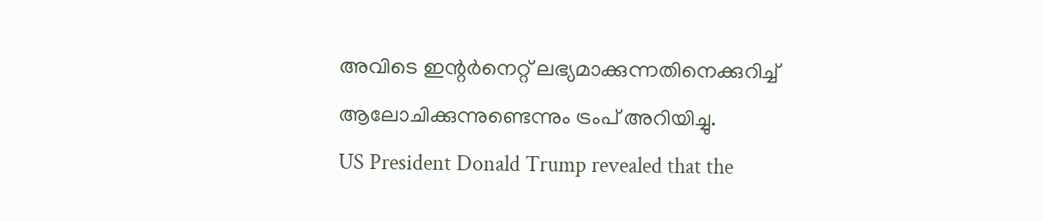അവിടെ ഇന്റർനെറ്റ് ലഭ്യമാക്കുന്നതിനെക്കുറിച്ച് ആലോചിക്കുന്നുണ്ടെന്നും ട്രംപ് അറിയിച്ചു.
US President Donald Trump revealed that the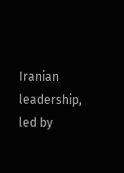Iranian leadership, led by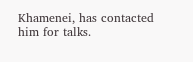Khamenei, has contacted him for talks.